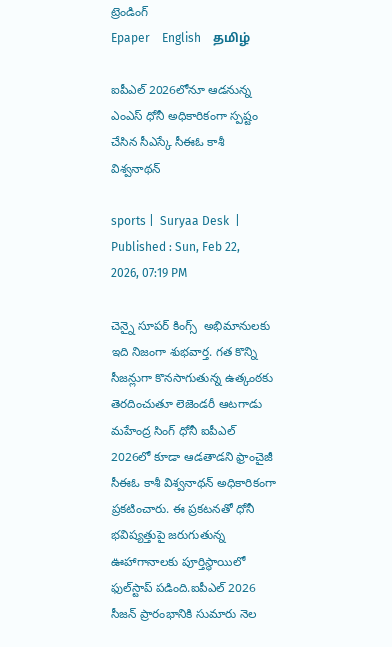ట్రెండింగ్
Epaper    English    தமிழ்

ఐపీఎల్ 2026లోనూ ఆడనున్న ఎంఎస్ ధోనీ అధికారికంగా స్పష్టం చేసిన సీఎస్కే సీఈఓ కాశీ విశ్వనాథన్

sports |  Suryaa Desk  | Published : Sun, Feb 22, 2026, 07:19 PM

చెన్నై సూపర్ కింగ్స్  అభిమానులకు ఇది నిజంగా శుభవార్త. గత కొన్ని సీజన్లుగా కొనసాగుతున్న ఉత్కంఠకు తెరదించుతూ లెజెండరీ ఆటగాడు మహేంద్ర సింగ్ ధోనీ ఐపీఎల్ 2026లో కూడా ఆడతాడని ఫ్రాంచైజీ సీఈఓ కాశీ విశ్వనాథన్ అధికారికంగా ప్రకటించారు. ఈ ప్రకటనతో ధోనీ భవిష్యత్తుపై జరుగుతున్న ఊహాగానాలకు పూర్తిస్థాయిలో ఫుల్‌స్టాప్ పడింది.ఐపీఎల్ 2026 సీజన్ ప్రారంభానికి సుమారు నెల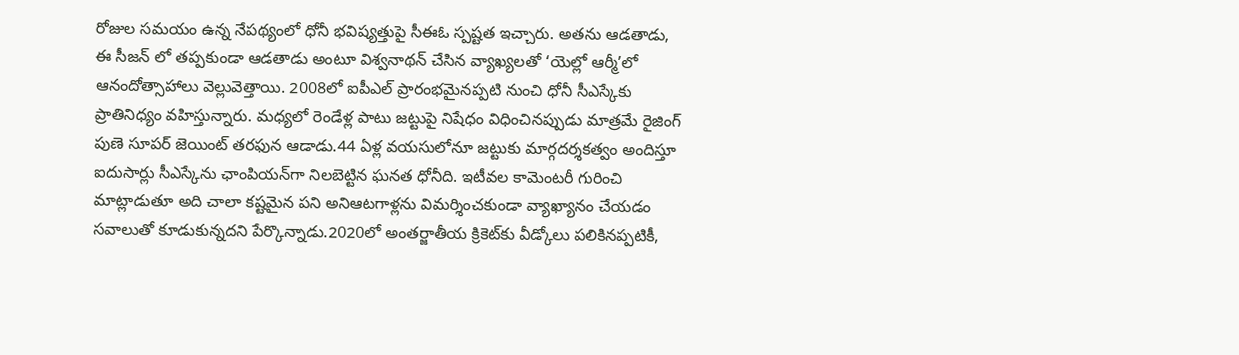రోజుల సమయం ఉన్న నేపథ్యంలో ధోనీ భవిష్యత్తుపై సీఈఓ స్పష్టత ఇచ్చారు. అతను ఆడతాడు, ఈ సీజన్ లో తప్పకుండా ఆడతాడు అంటూ విశ్వనాథన్ చేసిన వ్యాఖ్యలతో ‘యెల్లో ఆర్మీ’లో ఆనందోత్సాహాలు వెల్లువెత్తాయి. 2008లో ఐపీఎల్ ప్రారంభమైనప్పటి నుంచి ధోనీ సీఎస్కేకు ప్రాతినిధ్యం వహిస్తున్నారు. మధ్యలో రెండేళ్ల పాటు జట్టుపై నిషేధం విధించినప్పుడు మాత్రమే రైజింగ్ పుణె సూపర్ జెయింట్ తరఫున ఆడాడు.44 ఏళ్ల వయసులోనూ జట్టుకు మార్గదర్శకత్వం అందిస్తూ ఐదుసార్లు సీఎస్కేను ఛాంపియన్‌గా నిలబెట్టిన ఘనత ధోనీది. ఇటీవల కామెంటరీ గురించి మాట్లాడుతూ అది చాలా కష్టమైన పని అనిఆటగాళ్లను విమర్శించకుండా వ్యాఖ్యానం చేయడం సవాలుతో కూడుకున్నదని పేర్కొన్నాడు.2020లో అంతర్జాతీయ క్రికెట్‌కు వీడ్కోలు పలికినప్పటికీ,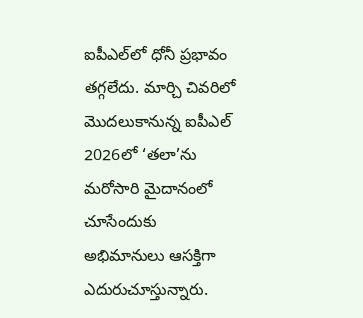ఐపీఎల్‌లో ధోనీ ప్రభావం తగ్గలేదు. మార్చి చివరిలో మొదలుకానున్న ఐపీఎల్ 2026లో ‘తలా’ను మరోసారి మైదానంలో చూసేందుకు అభిమానులు ఆసక్తిగా ఎదురుచూస్తున్నారు.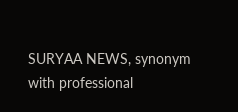SURYAA NEWS, synonym with professional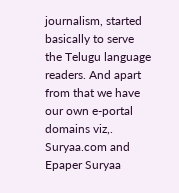journalism, started basically to serve the Telugu language readers. And apart from that we have our own e-portal domains viz,. Suryaa.com and Epaper Suryaa